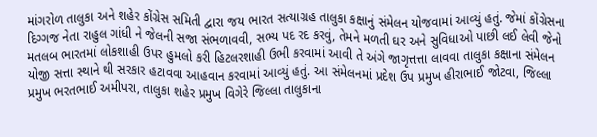માંગરોળ તાલુકા અને શહેર કોંગ્રેસ સમિતી દ્વારા જય ભારત સત્યાગ્રહ તાલુકા કક્ષાનું સંમેલન યોજવામાં આવ્યું હતું. જેમાં કોંગ્રેસના દિગ્ગજ નેતા રાહુલ ગાંધી ને જેલની સજા સંભળાવવી, સભ્ય પદ રદ કરવું, તેમને મળતી ઘર અને સુવિધાઓ પાછી લઈ લેવી જેનો મતલબ ભારતમાં લોકશાહી ઉપર હુમલો કરી હિટલરશાહી ઉભી કરવામાં આવી તે અંગે જાગૃત્તત્તા લાવવા તાલુકા કક્ષાના સંમેલન યોજી સત્તા સ્થાને થી સરકાર હટાવવા આહવાન કરવામાં આવ્યું હતું. આ સંમેલનમાં પ્રદેશ ઉપ પ્રમુખ હીરાભાઈ જોટવા, જિલ્લા પ્રમુખ ભરતભાઈ અમીપરા, તાલુકા શહેર પ્રમુખ વિગેરે જિલ્લા તાલુકાના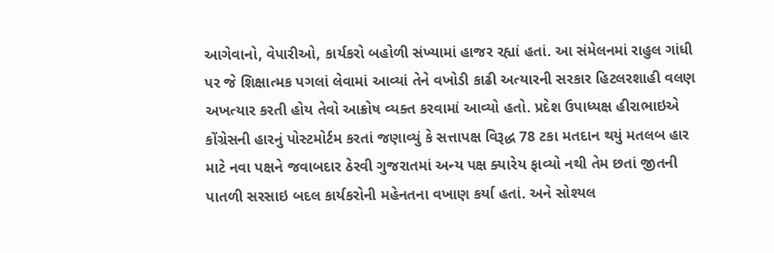આગેવાનો, વેપારીઓ, કાર્યકરો બહોળી સંખ્યામાં હાજર રહ્યાં હતાં. આ સંમેલનમાં રાહુલ ગાંધી પર જે શિક્ષાત્મક પગલાં લેવામાં આવ્યાં તેને વખોડી કાઢી અત્યારની સરકાર હિટલરશાહી વલણ અખત્યાર કરતી હોય તેવો આક્રોષ વ્યક્ત કરવામાં આવ્યો હતો. પ્રદેશ ઉપાધ્યક્ષ હીરાભાઇએ કોંગ્રેસની હારનું પોસ્ટમોર્ટમ કરતાં જણાવ્યું કે સત્તાપક્ષ વિરૂદ્ધ 78 ટકા મતદાન થયું મતલબ હાર માટે નવા પક્ષને જવાબદાર ઠેરવી ગુજરાતમાં અન્ય પક્ષ ક્યારેય ફાવ્યો નથી તેમ છતાં જીતની પાતળી સરસાઇ બદલ કાર્યકરોની મહેનતના વખાણ કર્યા હતાં. અને સોશ્યલ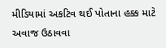મીડિયામાં અકટિવ થઈ પોતાના હક્ક માટે અવાજ ઉઠાવવા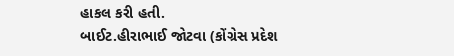હાકલ કરી હતી.
બાઈટ.હીરાભાઈ જોટવા (કોંગ્રેસ પ્રદેશ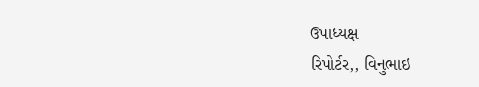ઉપાધ્યક્ષ
રિપોર્ટર,, વિનુભાઇ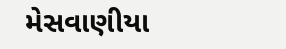મેસવાણીયા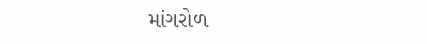માંગરોળ